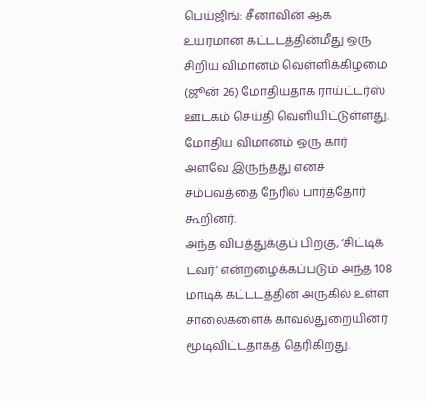பெய்ஜிங்: சீனாவின் ஆக உயரமான கட்டடத்தின்மீது ஒரு சிறிய விமானம் வெள்ளிக்கிழமை (ஜூன் 26) மோதியதாக ராய்ட்டர்ஸ் ஊடகம் செய்தி வெளியிட்டுள்ளது.
மோதிய விமானம் ஒரு கார் அளவே இருந்தது எனச் சம்பவத்தை நேரில் பார்த்தோர் கூறினர்.
அந்த விபத்துக்குப் பிறகு, ‘சிட்டிக் டவர்’ என்றழைக்கப்படும் அந்த 108 மாடிக் கட்டடத்தின் அருகில் உள்ள சாலைகளைக் காவல்துறையினர் மூடிவிட்டதாகத் தெரிகிறது.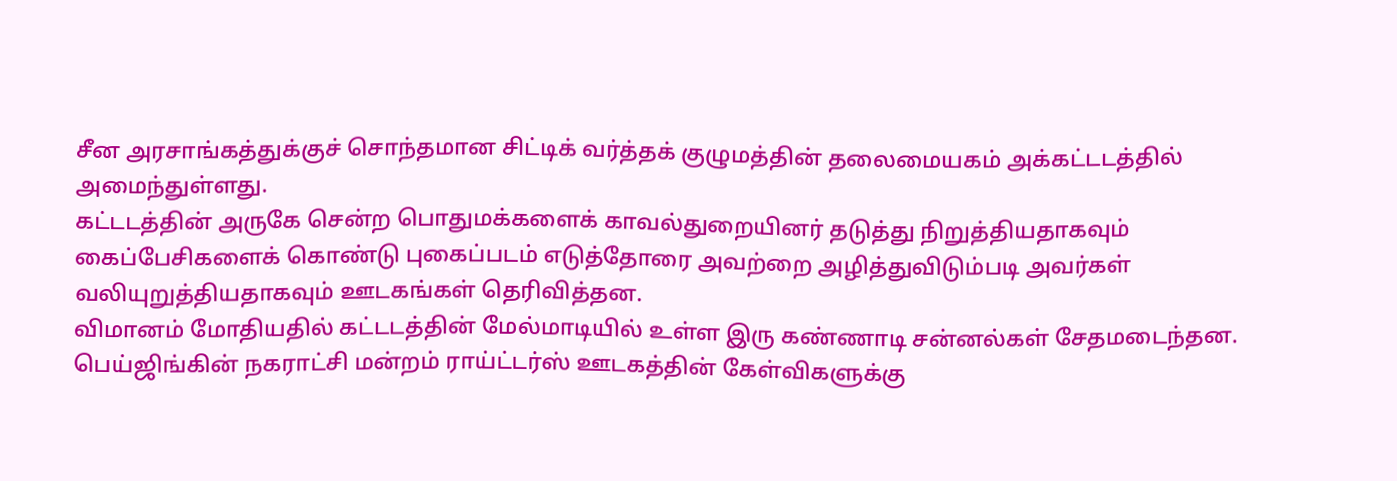சீன அரசாங்கத்துக்குச் சொந்தமான சிட்டிக் வர்த்தக் குழுமத்தின் தலைமையகம் அக்கட்டடத்தில் அமைந்துள்ளது.
கட்டடத்தின் அருகே சென்ற பொதுமக்களைக் காவல்துறையினர் தடுத்து நிறுத்தியதாகவும் கைப்பேசிகளைக் கொண்டு புகைப்படம் எடுத்தோரை அவற்றை அழித்துவிடும்படி அவர்கள் வலியுறுத்தியதாகவும் ஊடகங்கள் தெரிவித்தன.
விமானம் மோதியதில் கட்டடத்தின் மேல்மாடியில் உள்ள இரு கண்ணாடி சன்னல்கள் சேதமடைந்தன. பெய்ஜிங்கின் நகராட்சி மன்றம் ராய்ட்டர்ஸ் ஊடகத்தின் கேள்விகளுக்கு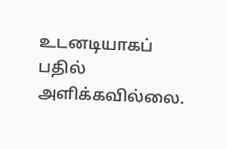உடனடியாகப் பதில் அளிக்கவில்லை.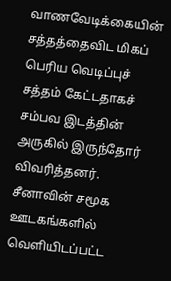வாணவேடிக்கையின் சத்தத்தைவிட மிகப் பெரிய வெடிப்புச் சத்தம் கேட்டதாகச் சம்பவ இடத்தின் அருகில் இருந்தோர் விவரித்தனர்.
சீனாவின் சமூக ஊடகங்களில் வெளியிடப்பட்ட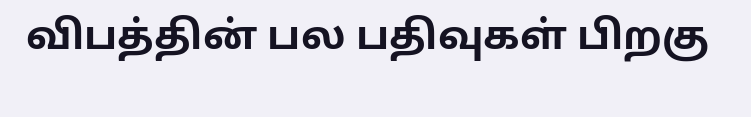விபத்தின் பல பதிவுகள் பிறகு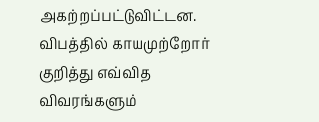அகற்றப்பட்டுவிட்டன. விபத்தில் காயமுற்றோர் குறித்து எவ்வித விவரங்களும்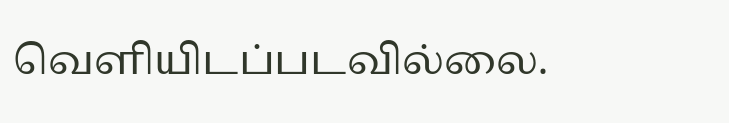வெளியிடப்படவில்லை.